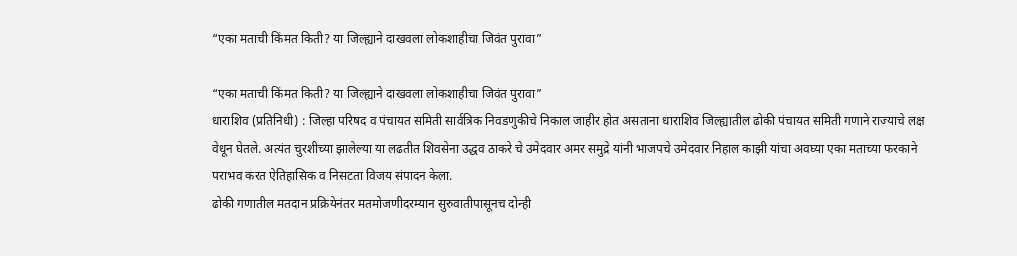“एका मताची किंमत किती? या जिल्ह्याने दाखवला लोकशाहीचा जिवंत पुरावा”

“एका मताची किंमत किती? या जिल्ह्याने दाखवला लोकशाहीचा जिवंत पुरावा”
धाराशिव (प्रतिनिधी) : जिल्हा परिषद व पंचायत समिती सार्वत्रिक निवडणुकीचे निकाल जाहीर होत असताना धाराशिव जिल्ह्यातील ढोकी पंचायत समिती गणाने राज्याचे लक्ष वेधून घेतले. अत्यंत चुरशीच्या झालेल्या या लढतीत शिवसेना उद्धव ठाकरे चे उमेदवार अमर समुद्रे यांनी भाजपचे उमेदवार निहाल काझी यांचा अवघ्या एका मताच्या फरकाने पराभव करत ऐतिहासिक व निसटता विजय संपादन केला.
ढोकी गणातील मतदान प्रक्रियेनंतर मतमोजणीदरम्यान सुरुवातीपासूनच दोन्ही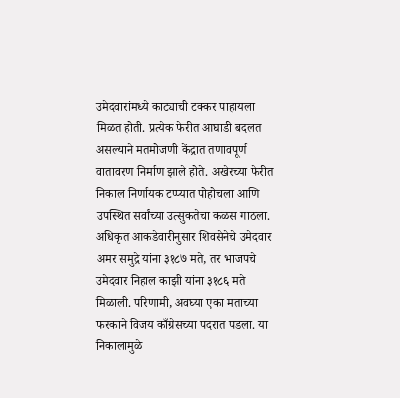उमेदवारांमध्ये काट्याची टक्कर पाहायला मिळत होती. प्रत्येक फेरीत आघाडी बदलत असल्याने मतमोजणी केंद्रात तणावपूर्ण वातावरण निर्माण झाले होते. अखेरच्या फेरीत निकाल निर्णायक टप्प्यात पोहोचला आणि उपस्थित सर्वांच्या उत्सुकतेचा कळस गाठला.
अधिकृत आकडेवारीनुसार शिवसेनेचे उमेदवार अमर समुद्रे यांना ३१८७ मते, तर भाजपचे उमेदवार निहाल काझी यांना ३१८६ मते मिळाली. परिणामी, अवघ्या एका मताच्या फरकाने विजय काँग्रेसच्या पदरात पडला. या निकालामुळे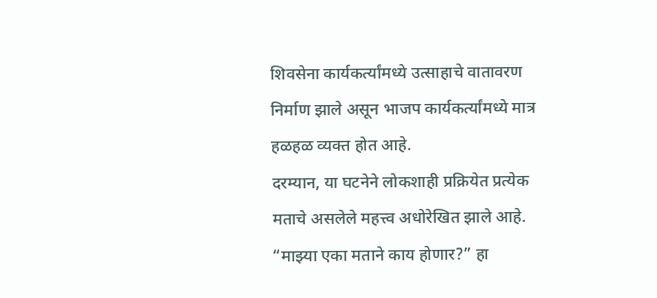शिवसेना कार्यकर्त्यांमध्ये उत्साहाचे वातावरण निर्माण झाले असून भाजप कार्यकर्त्यांमध्ये मात्र हळहळ व्यक्त होत आहे.
दरम्यान, या घटनेने लोकशाही प्रक्रियेत प्रत्येक मताचे असलेले महत्त्व अधोरेखित झाले आहे. “माझ्या एका मताने काय होणार?” हा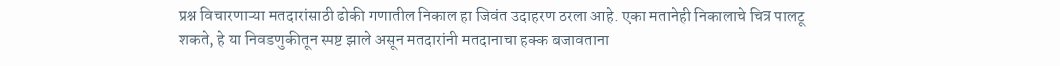प्रश्न विचारणाऱ्या मतदारांसाठी ढोकी गणातील निकाल हा जिवंत उदाहरण ठरला आहे. एका मतानेही निकालाचे चित्र पालटू शकते, हे या निवडणुकीतून स्पष्ट झाले असून मतदारांनी मतदानाचा हक्क बजावताना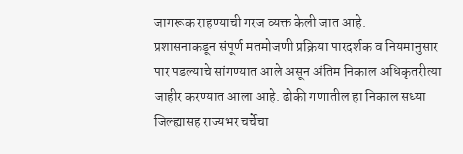जागरूक राहण्याची गरज व्यक्त केली जात आहे.
प्रशासनाकडून संपूर्ण मतमोजणी प्रक्रिया पारदर्शक व नियमानुसार पार पडल्याचे सांगण्यात आले असून अंतिम निकाल अधिकृतरीत्या जाहीर करण्यात आला आहे. ढोकी गणातील हा निकाल सध्या जिल्ह्यासह राज्यभर चर्चेचा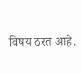विषय ठरत आहे.